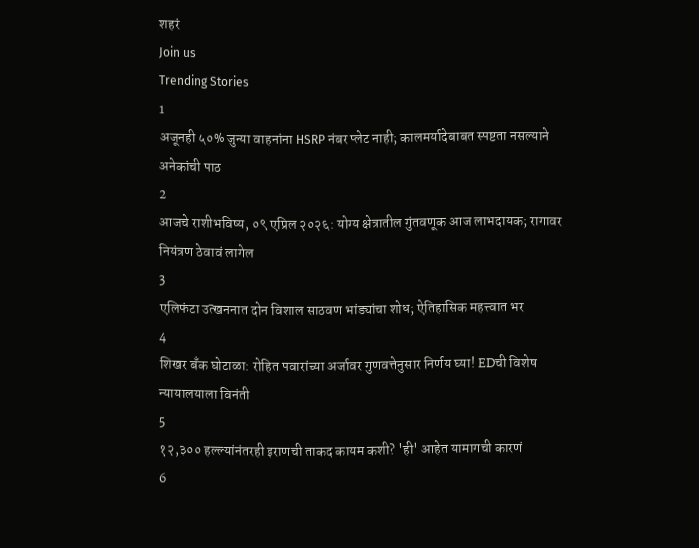शहरं
Join us
Trending Stories
1
अजूनही ५०% जुन्या वाहनांना HSRP नंबर प्लेट नाही; कालमर्यादेबाबत स्पष्टता नसल्याने अनेकांची पाठ
2
आजचे राशीभविष्य, ०९ एप्रिल २०२६: योग्य क्षेत्रातील गुंतवणूक आज लाभदायक; रागावर नियंत्रण ठेवावं लागेल
3
एलिफंटा उत्खननात दोन विशाल साठवण भांड्यांचा शोध; ऐतिहासिक महत्त्वात भर
4
शिखर बँक घोटाळा: रोहित पवारांच्या अर्जावर गुणवत्तेनुसार निर्णय घ्या! EDची विशेष न्यायालयाला विनंती
5
१२,३०० हल्ल्यांनंतरही इराणची ताकद कायम कशी? 'ही' आहेत यामागची कारणं
6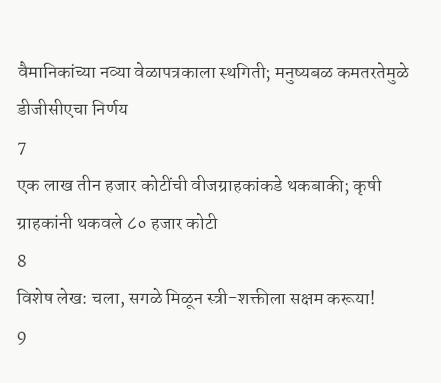वैमानिकांच्या नव्या वेळापत्रकाला स्थगिती; मनुष्यबळ कमतरतेमुळे डीजीसीएचा निर्णय
7
एक लाख तीन हजार कोटींची वीजग्राहकांकडे थकबाकी; कृषी ग्राहकांनी थकवले ८० हजार कोटी
8
विशेष लेख: चला, सगळे मिळून स्त्री-शक्तीला सक्षम करूया!
9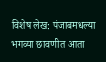विशेष लेख: पंजाबमधल्या भगव्या छावणीत आता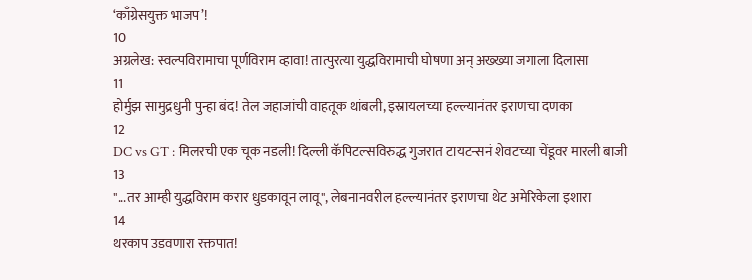‘काँग्रेसयुक्त भाजप’!
10
अग्रलेख: स्वल्पविरामाचा पूर्णविराम व्हावा! तात्पुरत्या युद्धविरामाची घोषणा अन् अख्ख्या जगाला दिलासा
11
होर्मुझ सामुद्रधुनी पुन्हा बंद! तेल जहाजांची वाहतूक थांबली, इस्रायलच्या हल्ल्यानंतर इराणचा दणका
12
DC vs GT : मिलरची एक चूक नडली! दिल्ली कॅपिटल्सविरुद्ध गुजरात टायटन्सनं शेवटच्या चेंडूवर मारली बाजी
13
"...तर आम्ही युद्धविराम करार धुडकावून लावू", लेबनानवरील हल्ल्यानंतर इराणचा थेट अमेरिकेला इशारा
14
थरकाप उडवणारा रक्तपात!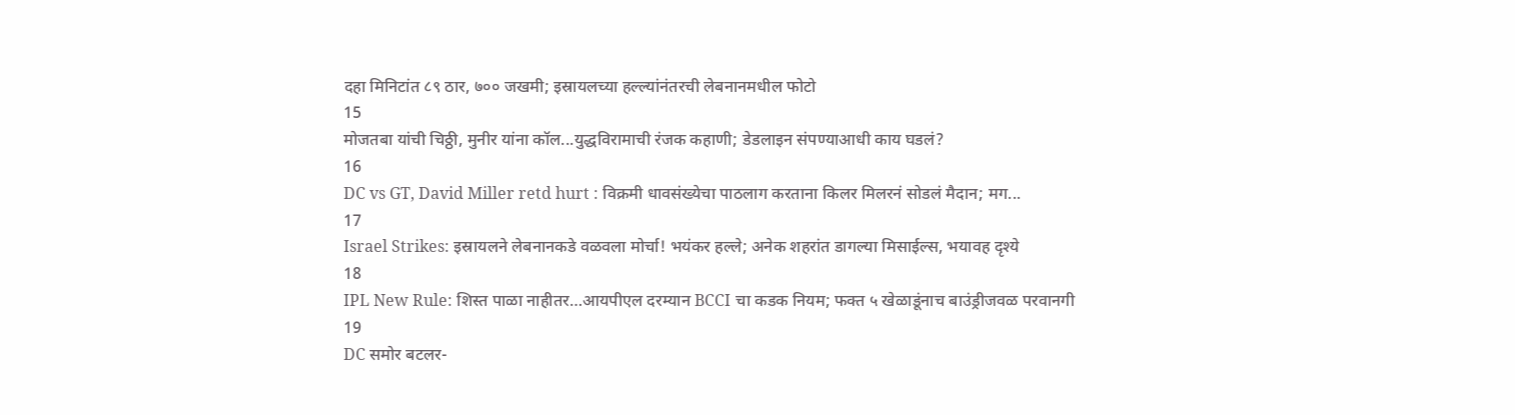दहा मिनिटांत ८९ ठार, ७०० जखमी; इस्रायलच्या हल्ल्यांनंतरची लेबनानमधील फोटो
15
मोजतबा यांची चिठ्ठी, मुनीर यांना कॉल...युद्धविरामाची रंजक कहाणी; डेडलाइन संपण्याआधी काय घडलं?
16
DC vs GT, David Miller retd hurt : विक्रमी धावसंख्येचा पाठलाग करताना किलर मिलरनं सोडलं मैदान; मग...
17
Israel Strikes: इस्रायलने लेबनानकडे वळवला मोर्चा! भयंकर हल्ले; अनेक शहरांत डागल्या मिसाईल्स, भयावह दृश्ये
18
IPL New Rule: शिस्त पाळा नाहीतर…आयपीएल दरम्यान BCCI चा कडक नियम; फक्त ५ खेळाडूंनाच बाउंड्रीजवळ परवानगी
19
DC समोर बटलर-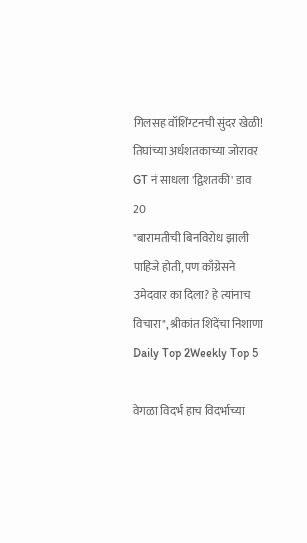गिलसह वॉशिंग्टनची सुंदर खेळी! तिघांच्या अर्धशतकाच्या जोरावर GT नं साधला 'द्विशतकी' डाव
20
"बारामतीची बिनविरोध झाली पाहिजे होती, पण काँग्रेसने उमेदवार का दिला? हे त्यांनाच विचारा", श्रीकांत शिंदेंचा निशाणा
Daily Top 2Weekly Top 5

वेगळा विदर्भ हाच विदर्भाच्या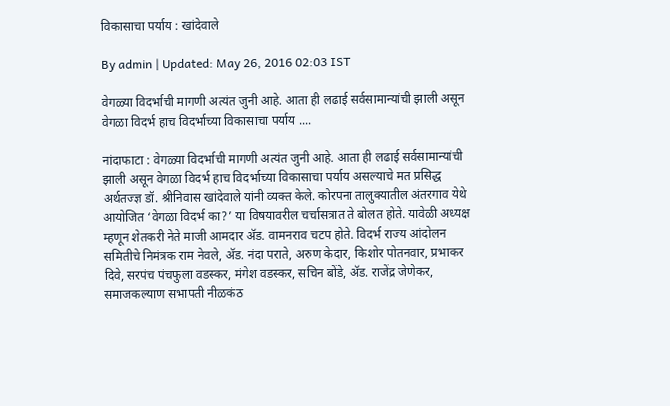विकासाचा पर्याय : खांदेवाले

By admin | Updated: May 26, 2016 02:03 IST

वेगळ्या विदर्भाची मागणी अत्यंत जुनी आहे. आता ही लढाई सर्वसामान्यांची झाली असून वेगळा विदर्भ हाच विदर्भाच्या विकासाचा पर्याय ....

नांदाफाटा : वेगळ्या विदर्भाची मागणी अत्यंत जुनी आहे. आता ही लढाई सर्वसामान्यांची झाली असून वेगळा विदर्भ हाच विदर्भाच्या विकासाचा पर्याय असल्याचे मत प्रसिद्ध अर्थतज्ज्ञ डॉ. श्रीनिवास खांदेवाले यांनी व्यक्त केले. कोरपना तालुक्यातील अंतरगाव येथे आयोजित ‘वेगळा विदर्भ का?’ या विषयावरील चर्चासत्रात ते बोलत होते. यावेळी अध्यक्ष म्हणून शेतकरी नेते माजी आमदार अ‍ॅड. वामनराव चटप होते. विदर्भ राज्य आंदोलन समितीचे निमंत्रक राम नेवले, अ‍ॅड. नंदा पराते, अरुण केदार, किशोर पोतनवार, प्रभाकर दिवे, सरपंच पंचफुला वडस्कर, मंगेश वडस्कर, सचिन बोंडे, अ‍ॅड. राजेंद्र जेणेकर, समाजकल्याण सभापती नीळकंठ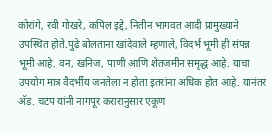कोरांगे, रवी गोखरे, कपिल इद्दे, नितीन भागवत आदी प्रामुख्याने उपस्थित होते.पुढे बोलताना खांदेवाले म्हणाले, विदर्भ भूमी ही संपन्न भूमी आहे. वन, खनिज, पाणी आणि शेतजमीन समृद्ध आहे. याचा उपयोग मात्र वैदर्भीय जनतेला न होता इतरांना अधिक होत आहे. यानंतर अ‍ॅड. चटप यांनी नागपूर करारानुसार एकूण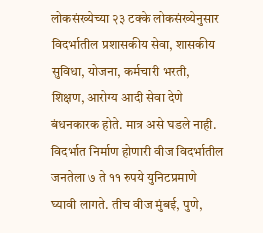लोकसंख्येच्या २३ टक्के लोकसंख्येनुसार विदर्भातील प्रशासकीय सेवा, शासकीय सुविधा, योजना, कर्मचारी भरती, शिक्षण, आरोग्य आदी सेवा देणे बंधनकारक होते. मात्र असे घडले नाही. विदर्भात निर्माण होणारी वीज विदर्भातील जनतेला ७ ते ११ रुपये युनिटप्रमाणे घ्यावी लागते. तीच वीज मुंबई, पुणे,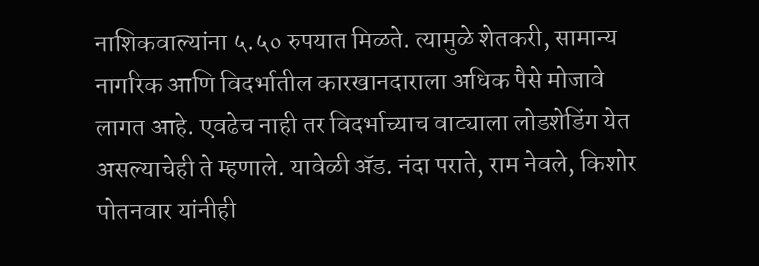नाशिकवाल्यांना ५.५० रुपयात मिळते. त्यामुळे शेतकरी, सामान्य नागरिक आणि विदर्भातील कारखानदाराला अधिक पैसे मोजावे लागत आहे. एवढेच नाही तर विदर्भाच्याच वाट्याला लोडशेडिंग येत असल्याचेही ते म्हणाले. यावेळी अ‍ॅड. नंदा पराते, राम नेवले, किशोर पोतनवार यांनीही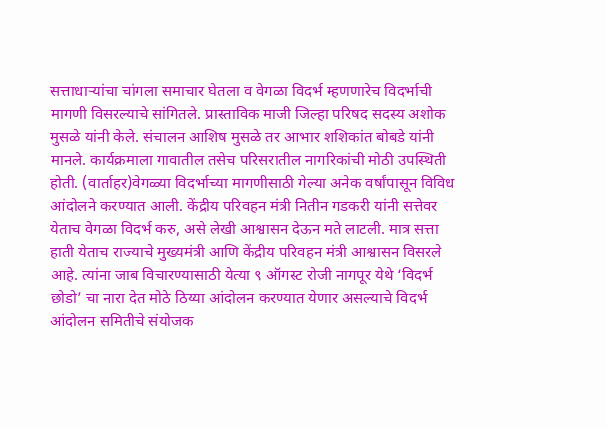सत्ताधाऱ्यांचा चांगला समाचार घेतला व वेगळा विदर्भ म्हणणारेच विदर्भाची मागणी विसरल्याचे सांगितले. प्रास्ताविक माजी जिल्हा परिषद सदस्य अशोक मुसळे यांनी केले. संचालन आशिष मुसळे तर आभार शशिकांत बोबडे यांनी मानले. कार्यक्रमाला गावातील तसेच परिसरातील नागरिकांची मोठी उपस्थिती होती. (वार्ताहर)वेगळ्या विदर्भाच्या मागणीसाठी गेल्या अनेक वर्षांपासून विविध आंदोलने करण्यात आली. केंद्रीय परिवहन मंत्री नितीन गडकरी यांनी सत्तेवर येताच वेगळा विदर्भ करु, असे लेखी आश्वासन देऊन मते लाटली. मात्र सत्ता हाती येताच राज्याचे मुख्यमंत्री आणि केंद्रीय परिवहन मंत्री आश्वासन विसरले आहे. त्यांना जाब विचारण्यासाठी येत्या ९ ऑगस्ट रोजी नागपूर येथे ‘विदर्भ छोडो’ चा नारा देत मोठे ठिय्या आंदोलन करण्यात येणार असल्याचे विदर्भ आंदोलन समितीचे संयोजक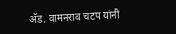अ‍ॅड. वामनराव चटप यांनी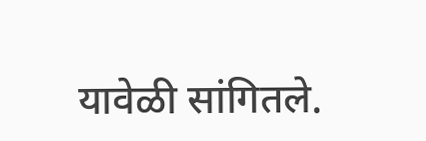यावेळी सांगितले.